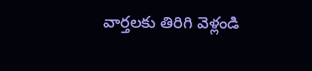వార్తలకు తిరిగి వెళ్లండి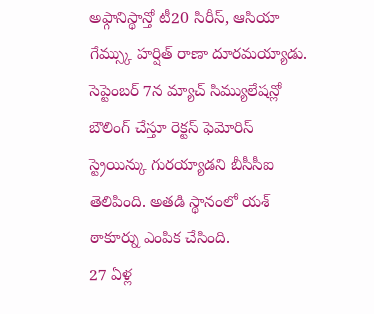అఫ్గానిస్థాన్తో టీ20 సిరీస్, ఆసియా గేమ్స్కు హర్షిత్ రాణా దూరమయ్యాడు. సెప్టెంబర్ 7న మ్యాచ్ సిమ్యులేషన్లో బౌలింగ్ చేస్తూ రెక్టస్ ఫెమోరిస్ స్ట్రెయిన్కు గురయ్యాడని బీసీసీఐ తెలిపింది. అతడి స్థానంలో యశ్ ఠాకూర్ను ఎంపిక చేసింది.
27 ఏళ్ల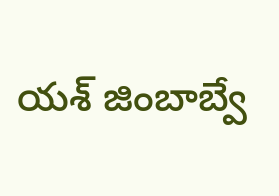యశ్ జింబాబ్వే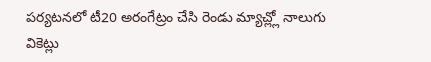పర్యటనలో టీ20 అరంగేట్రం చేసి రెండు మ్యాచ్ల్లో నాలుగు వికెట్లు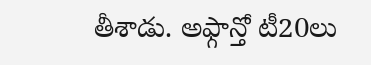తీశాడు. అఫ్గాన్తో టీ20లు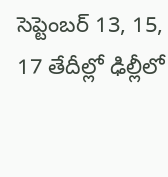సెప్టెంబర్ 13, 15, 17 తేదీల్లో ఢిల్లీలో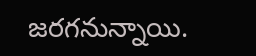జరగనున్నాయి.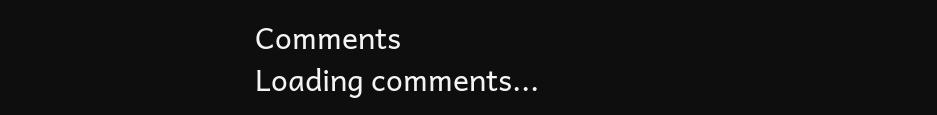Comments
Loading comments...